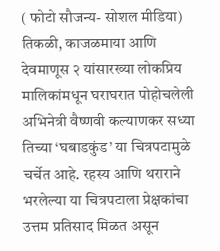( फोटो सौजन्य- सोशल मीडिया)
तिकळी, काजळमाया आणि देवमाणूस २ यांसारख्या लोकप्रिय मालिकांमधून घराघरात पोहोचलेली अभिनेत्री वैष्णवी कल्याणकर सध्या तिच्या ‘घबाडकुंड’ या चित्रपटामुळे चर्चेत आहे. रहस्य आणि थराराने भरलेल्या या चित्रपटाला प्रेक्षकांचा उत्तम प्रतिसाद मिळत असून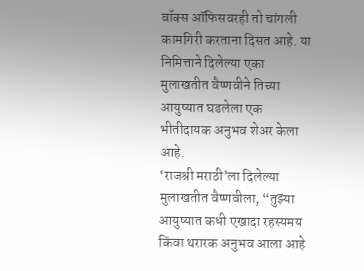बॉक्स ऑफिसवरही तो चांगली कामगिरी करताना दिसत आहे. या निमित्ताने दिलेल्या एका मुलाखतीत वैष्णवीने तिच्या आयुष्यात घडलेला एक भीतीदायक अनुभव शेअर केला आहे.
‘राजश्री मराठी’ला दिलेल्या मुलाखतीत वैष्णवीला, “तुझ्या आयुष्यात कधी एखादा रहस्यमय किंवा थरारक अनुभव आला आहे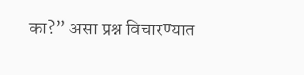का?” असा प्रश्न विचारण्यात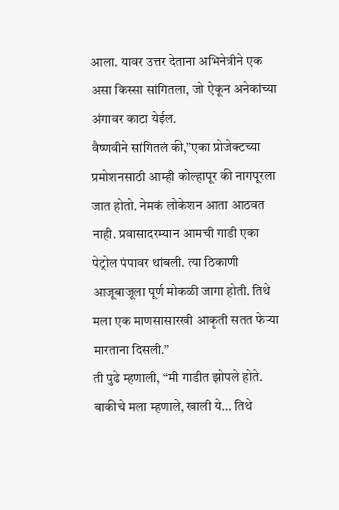आला. यावर उत्तर देताना अभिनेत्रीने एक असा किस्सा सांगितला, जो ऐकून अनेकांच्या अंगावर काटा येईल.
वैष्णवीने सांगितलं की,”एका प्रोजेक्टच्या प्रमोशनसाठी आम्ही कोल्हापूर की नागपूरला जात होतो. नेमकं लोकेशन आता आठवत नाही. प्रवासादरम्यान आमची गाडी एका पेट्रोल पंपावर थांबली. त्या ठिकाणी आजूबाजूला पूर्ण मोकळी जागा होती. तिथे मला एक माणसासारखी आकृती सतत फेऱ्या मारताना दिसली.”
ती पुढे म्हणाली, “मी गाडीत झोपले होते. बाकीचे मला म्हणाले, खाली ये… तिथे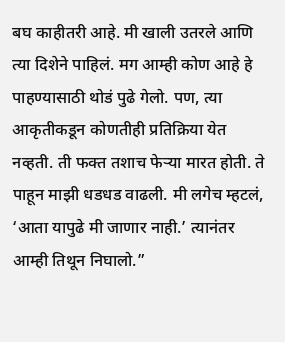बघ काहीतरी आहे. मी खाली उतरले आणि त्या दिशेने पाहिलं. मग आम्ही कोण आहे हे पाहण्यासाठी थोडं पुढे गेलो. पण, त्या आकृतीकडून कोणतीही प्रतिक्रिया येत नव्हती. ती फक्त तशाच फेऱ्या मारत होती. ते पाहून माझी धडधड वाढली. मी लगेच म्हटलं, ‘आता यापुढे मी जाणार नाही.’ त्यानंतर आम्ही तिथून निघालो.”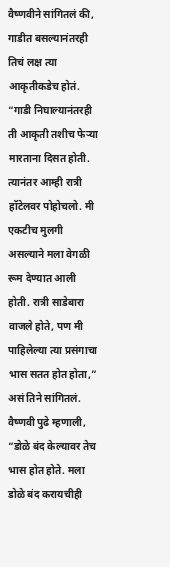वैष्णवीने सांगितलं की, गाडीत बसल्यानंतरही तिचं लक्ष त्या आकृतीकडेच होतं. “गाडी निघाल्यानंतरही ती आकृती तशीच फेऱ्या मारताना दिसत होती. त्यानंतर आम्ही रात्री हॉटेलवर पोहोचलो. मी एकटीच मुलगी असल्याने मला वेगळी रूम देण्यात आली होती. रात्री साडेबारा वाजले होते, पण मी पाहिलेल्या त्या प्रसंगाचा भास सतत होत होता,” असं तिने सांगितलं.
वैष्णवी पुढे म्हणाली, “डोळे बंद केल्यावर तेच भास होत होते. मला डोळे बंद करायचीही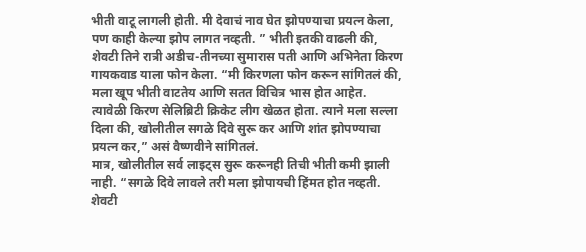भीती वाटू लागली होती. मी देवाचं नाव घेत झोपण्याचा प्रयत्न केला, पण काही केल्या झोप लागत नव्हती. ” भीती इतकी वाढली की, शेवटी तिने रात्री अडीच-तीनच्या सुमारास पती आणि अभिनेता किरण गायकवाड याला फोन केला. “मी किरणला फोन करून सांगितलं की, मला खूप भीती वाटतेय आणि सतत विचित्र भास होत आहेत. त्यावेळी किरण सेलिब्रिटी क्रिकेट लीग खेळत होता. त्याने मला सल्ला दिला की, खोलीतील सगळे दिवे सुरू कर आणि शांत झोपण्याचा प्रयत्न कर,” असं वैष्णवीने सांगितलं.
मात्र, खोलीतील सर्व लाइट्स सुरू करूनही तिची भीती कमी झाली नाही. “सगळे दिवे लावले तरी मला झोपायची हिंमत होत नव्हती. शेवटी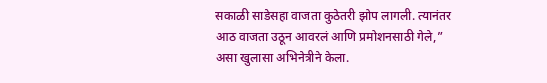सकाळी साडेसहा वाजता कुठेतरी झोप लागली. त्यानंतर आठ वाजता उठून आवरलं आणि प्रमोशनसाठी गेले,” असा खुलासा अभिनेत्रीने केला.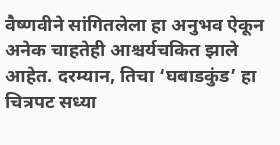वैष्णवीने सांगितलेला हा अनुभव ऐकून अनेक चाहतेही आश्चर्यचकित झाले आहेत. दरम्यान, तिचा ‘घबाडकुंड’ हा चित्रपट सध्या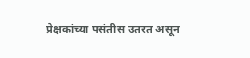प्रेक्षकांच्या पसंतीस उतरत असून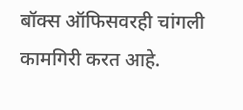बॉक्स ऑफिसवरही चांगली कामगिरी करत आहे.